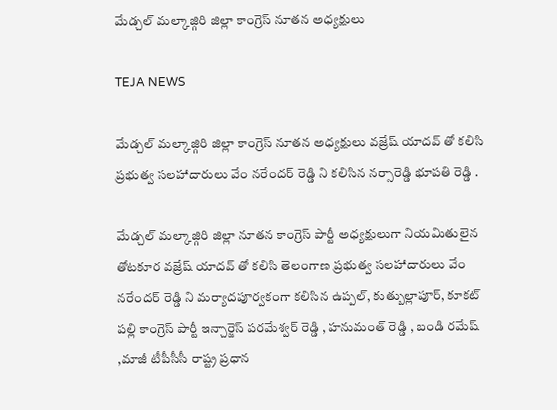మేడ్చల్ మల్కాజ్గిరి జిల్లా కాంగ్రెస్ నూతన అధ్యక్షులు

TEJA NEWS

మేడ్చల్ మల్కాజ్గిరి జిల్లా కాంగ్రెస్ నూతన అధ్యక్షులు వజ్రేష్ యాదవ్ తో కలిసి ప్రభుత్వ సలహాదారులు వేం నరేందర్ రెడ్డి ని కలిసిన నర్సారెడ్డి భూపతి రెడ్డి .

మేడ్చల్ మల్కాజ్గిరి జిల్లా నూతన కాంగ్రెస్ పార్టీ అధ్యక్షులుగా నియమితులైన తోటకూర వజ్రేష్ యాదవ్ తో కలిసి తెలంగాణ ప్రభుత్వ సలహాదారులు వేం నరేందర్ రెడ్డి ని మర్యాదపూర్వకంగా కలిసిన ఉప్పల్, కుత్బుల్లాపూర్, కూకట్ పల్లి కాంగ్రెస్ పార్టీ ఇన్చార్జెస్ పరమేశ్వర్ రెడ్డి , హనుమంత్ రెడ్డి , బండి రమేష్ ,మాజీ టీపీసీసీ రాష్ట్ర ప్రధాన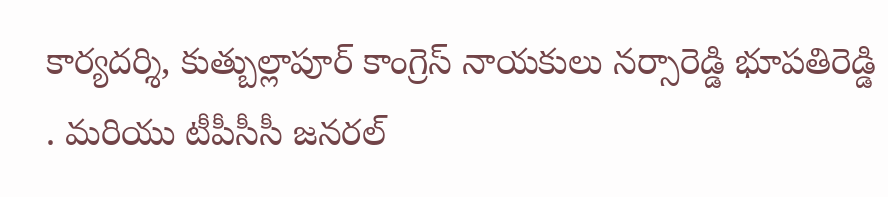కార్యదర్శి, కుత్బుల్లాపూర్ కాంగ్రెస్ నాయకులు నర్సారెడ్డి భూపతిరెడ్డి . మరియు టీపీసీసీ జనరల్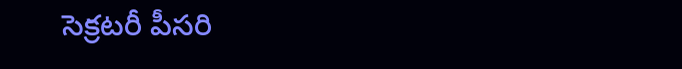సెక్రటరీ పీసరి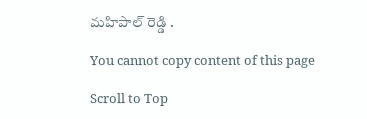మహిపాల్ రెడ్డి .

You cannot copy content of this page

Scroll to Top